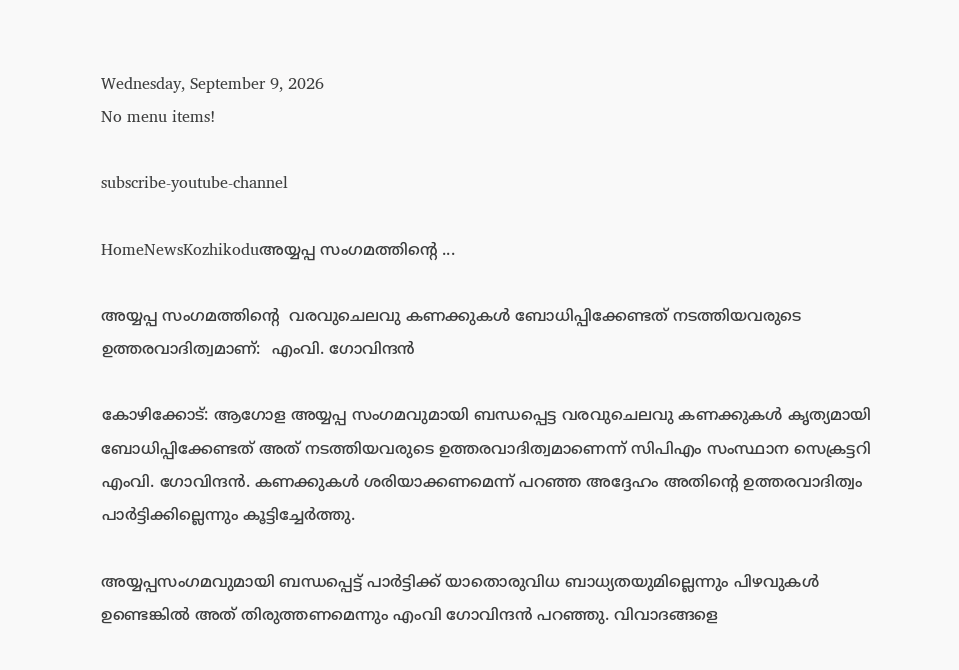Wednesday, September 9, 2026
No menu items!

subscribe-youtube-channel

HomeNewsKozhikoduഅയ്യപ്പ സംഗമത്തിന്റെ ...

അയ്യപ്പ സംഗമത്തിന്റെ  വരവുചെലവു കണക്കുകള്‍ ബോധിപ്പിക്കേണ്ടത് നടത്തിയവരുടെ ഉത്തരവാദിത്വമാണ്:  എംവി. ഗോവിന്ദന്‍

കോഴിക്കോട്: ആഗോള അയ്യപ്പ സംഗമവുമായി ബന്ധപ്പെട്ട വരവുചെലവു കണക്കുകള്‍ കൃത്യമായി ബോധിപ്പിക്കേണ്ടത് അത് നടത്തിയവരുടെ ഉത്തരവാദിത്വമാണെന്ന് സിപിഎം സംസ്ഥാന സെക്രട്ടറി എംവി. ഗോവിന്ദന്‍. കണക്കുകള്‍ ശരിയാക്കണമെന്ന് പറഞ്ഞ അദ്ദേഹം അതിന്റെ ഉത്തരവാദിത്വം പാര്‍ട്ടിക്കില്ലെന്നും കൂട്ടിച്ചേര്‍ത്തു.

അയ്യപ്പസംഗമവുമായി ബന്ധപ്പെട്ട് പാര്‍ട്ടിക്ക് യാതൊരുവിധ ബാധ്യതയുമില്ലെന്നും പിഴവുകള്‍ ഉണ്ടെങ്കില്‍ അത് തിരുത്തണമെന്നും എംവി ഗോവിന്ദന്‍ പറഞ്ഞു. വിവാദങ്ങളെ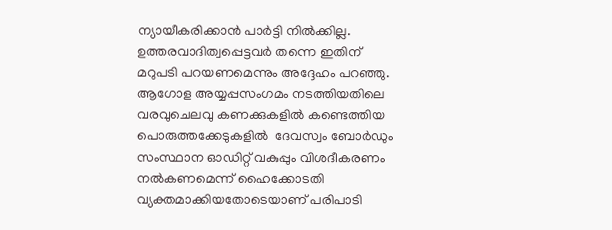ന്യായീകരിക്കാന്‍ പാര്‍ട്ടി നില്‍ക്കില്ല. ഉത്തരവാദിത്വപ്പെട്ടവര്‍ തന്നെ ഇതിന് മറുപടി പറയണമെന്നും അദ്ദേഹം പറഞ്ഞു. ആഗോള അയ്യപ്പസംഗമം നടത്തിയതിലെ വരവുചെലവു കണക്കുകളില്‍ കണ്ടെത്തിയ പൊരുത്തക്കേടുകളില്‍  ദേവസ്വം ബോര്‍ഡും സംസ്ഥാന ഓഡിറ്റ് വകുപ്പും വിശദീകരണം നല്‍കണമെന്ന് ഹൈക്കോടതി വ്യക്തമാക്കിയതോടെയാണ് പരിപാടി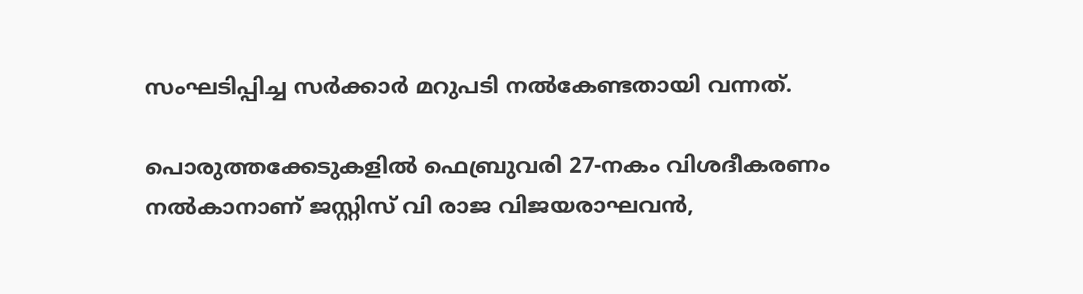സംഘടിപ്പിച്ച സര്‍ക്കാര്‍ മറുപടി നൽകേണ്ടതായി വന്നത്.

പൊരുത്തക്കേടുകളില്‍ ഫെബ്രുവരി 27-നകം വിശദീകരണം നല്‍കാനാണ് ജസ്റ്റിസ് വി രാജ വിജയരാഘവന്‍,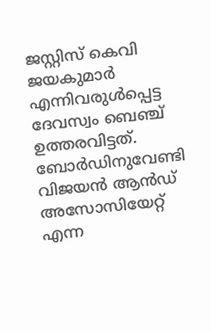ജസ്റ്റിസ് കെവി ജയകുമാര്‍ എന്നിവരുള്‍പ്പെട്ട ദേവസ്വം ബെഞ്ച് ഉത്തരവിട്ടത്. ബോര്‍ഡിനുവേണ്ടി വിജയന്‍ ആന്‍ഡ് അസോസിയേറ്റ് എന്ന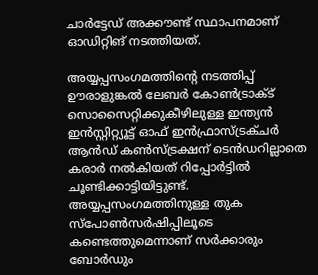ചാര്‍ട്ടേഡ് അക്കൗണ്ട് സ്ഥാപനമാണ് ഓഡിറ്റിങ് നടത്തിയത്.

അയ്യപ്പസംഗമത്തിന്റെ നടത്തിപ്പ് ഊരാളുങ്കല്‍ ലേബര്‍ കോണ്‍ട്രാക്ട് സൊസൈറ്റിക്കുകീഴിലുള്ള ഇന്ത്യന്‍ ഇന്‍സ്റ്റിറ്റ്യൂട്ട് ഓഫ് ഇന്‍ഫ്രാസ്ട്രക്ചര്‍ ആന്‍ഡ് കണ്‍സ്ട്രക്ഷന് ടെന്‍ഡറില്ലാതെ കരാര്‍ നല്‍കിയത് റിപ്പോര്‍ട്ടില്‍ ചൂണ്ടിക്കാട്ടിയിട്ടുണ്ട്. അയ്യപ്പസംഗമത്തിനുള്ള തുക സ്‌പോണ്‍സര്‍ഷിപ്പിലൂടെ കണ്ടെത്തുമെന്നാണ് സര്‍ക്കാരും ബോര്‍ഡും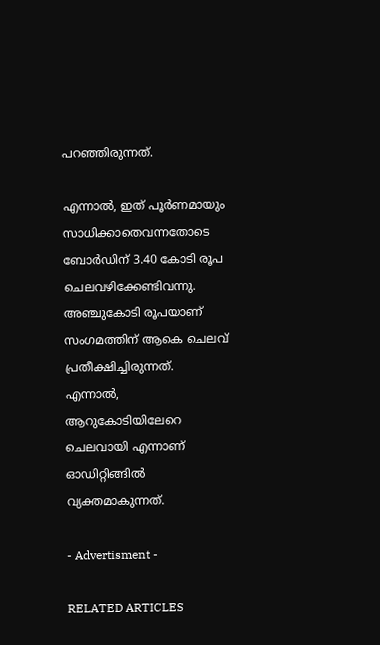പറഞ്ഞിരുന്നത്.

എന്നാല്‍, ഇത് പൂര്‍ണമായും സാധിക്കാതെവന്നതോടെ ബോര്‍ഡിന് 3.40 കോടി രൂപ ചെലവഴിക്കേണ്ടിവന്നു. അഞ്ചുകോടി രൂപയാണ് സംഗമത്തിന് ആകെ ചെലവ് പ്രതീക്ഷിച്ചിരുന്നത്. എന്നാല്‍, ആറുകോടിയിലേറെ ചെലവായി എന്നാണ് ഓഡിറ്റിങ്ങില്‍ വ്യക്തമാകുന്നത്.

- Advertisment -

RELATED ARTICLES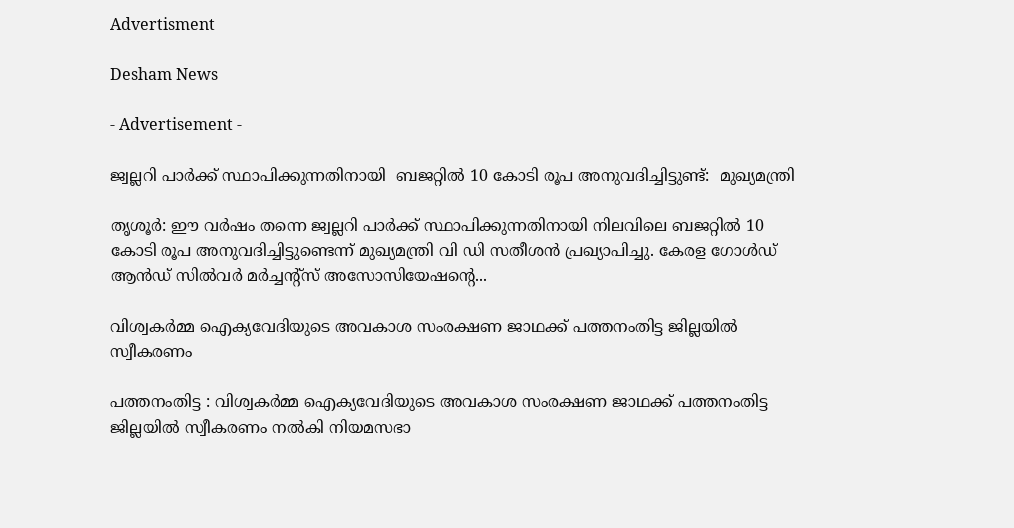Advertisment

Desham News

- Advertisement -

ജ്വല്ലറി പാർക്ക് സ്ഥാപിക്കുന്നതിനായി  ബജറ്റിൽ 10 കോടി രൂപ അനുവദിച്ചിട്ടുണ്ട്:  മുഖ്യമന്ത്രി

തൃശൂർ: ഈ വർഷം തന്നെ ജ്വല്ലറി പാർക്ക് സ്ഥാപിക്കുന്നതിനായി നിലവിലെ ബജറ്റിൽ 10 കോടി രൂപ അനുവദിച്ചിട്ടുണ്ടെന്ന് മുഖ്യമന്ത്രി വി ഡി സതീശൻ പ്രഖ്യാപിച്ചു. കേരള ഗോൾഡ് ആൻഡ് സിൽവർ മർച്ചന്റ്സ് അസോസിയേഷന്റെ...

വിശ്വകർമ്മ ഐക്യവേദിയുടെ അവകാശ സംരക്ഷണ ജാഥക്ക് പത്തനംതിട്ട ജില്ലയിൽ സ്വീകരണം

പത്തനംതിട്ട : വിശ്വകർമ്മ ഐക്യവേദിയുടെ അവകാശ സംരക്ഷണ ജാഥക്ക് പത്തനംതിട്ട ജില്ലയിൽ സ്വീകരണം നൽകി നിയമസഭാ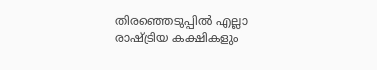തിരഞ്ഞെടുപ്പിൽ എല്ലാ രാഷ്ട്രിയ കക്ഷികളും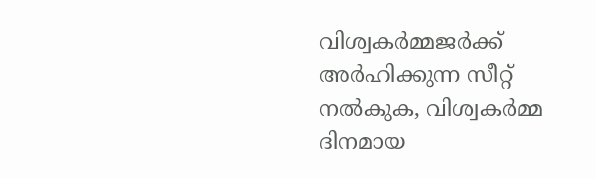വിശ്വകർമ്മജർക്ക് അർഹിക്കുന്ന സീറ്റ് നൽകുക, വിശ്വകർമ്മ ദിനമായ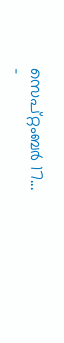സെപ്റ്റംബർ 17...
-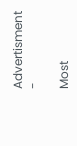Advertisment -

Most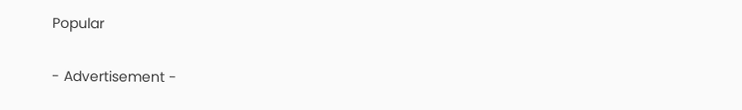Popular

- Advertisement -